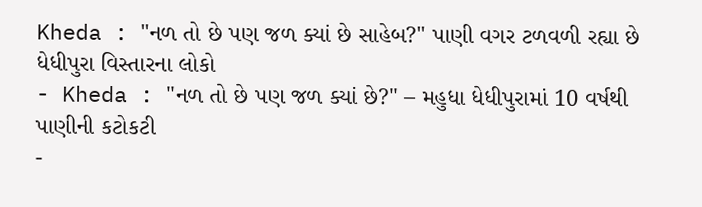Kheda : "નળ તો છે પણ જળ ક્યાં છે સાહેબ?" પાણી વગર ટળવળી રહ્યા છે ધેધીપુરા વિસ્તારના લોકો
- Kheda : "નળ તો છે પણ જળ ક્યાં છે?" – મહુધા ધેધીપુરામાં 10 વર્ષથી પાણીની કટોકટી
-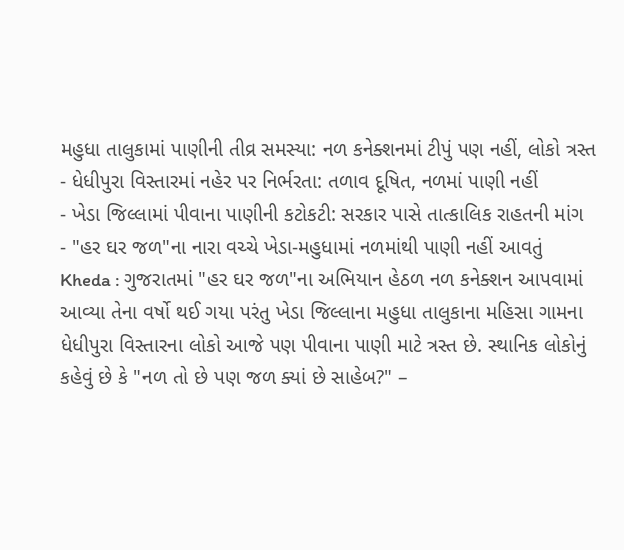મહુધા તાલુકામાં પાણીની તીવ્ર સમસ્યા: નળ કનેક્શનમાં ટીપું પણ નહીં, લોકો ત્રસ્ત
- ધેધીપુરા વિસ્તારમાં નહેર પર નિર્ભરતા: તળાવ દૂષિત, નળમાં પાણી નહીં
- ખેડા જિલ્લામાં પીવાના પાણીની કટોકટી: સરકાર પાસે તાત્કાલિક રાહતની માંગ
- "હર ઘર જળ"ના નારા વચ્ચે ખેડા-મહુધામાં નળમાંથી પાણી નહીં આવતું
Kheda : ગુજરાતમાં "હર ઘર જળ"ના અભિયાન હેઠળ નળ કનેક્શન આપવામાં આવ્યા તેના વર્ષો થઈ ગયા પરંતુ ખેડા જિલ્લાના મહુધા તાલુકાના મહિસા ગામના ધેધીપુરા વિસ્તારના લોકો આજે પણ પીવાના પાણી માટે ત્રસ્ત છે. સ્થાનિક લોકોનું કહેવું છે કે "નળ તો છે પણ જળ ક્યાં છે સાહેબ?" –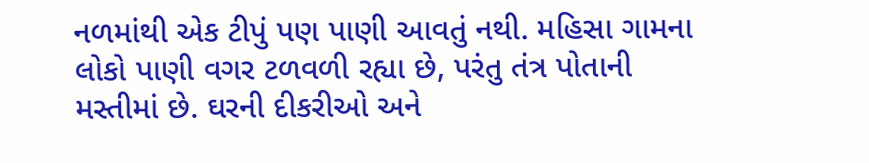નળમાંથી એક ટીપું પણ પાણી આવતું નથી. મહિસા ગામના લોકો પાણી વગર ટળવળી રહ્યા છે, પરંતુ તંત્ર પોતાની મસ્તીમાં છે. ઘરની દીકરીઓ અને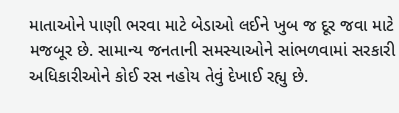માતાઓને પાણી ભરવા માટે બેડાઓ લઈને ખુબ જ દૂર જવા માટે મજબૂર છે. સામાન્ય જનતાની સમસ્યાઓને સાંભળવામાં સરકારી અધિકારીઓને કોઈ રસ નહોય તેવું દેખાઈ રહ્યુ છે.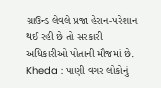ગ્રાઉન્ડ લેવલે પ્રજા હેરાન-પરેશાન થઈ રહી છે તો સરકારી અધિકારીઓ પોતાની મૌજમાં છે.
Kheda : પાણી વગર લોકોનું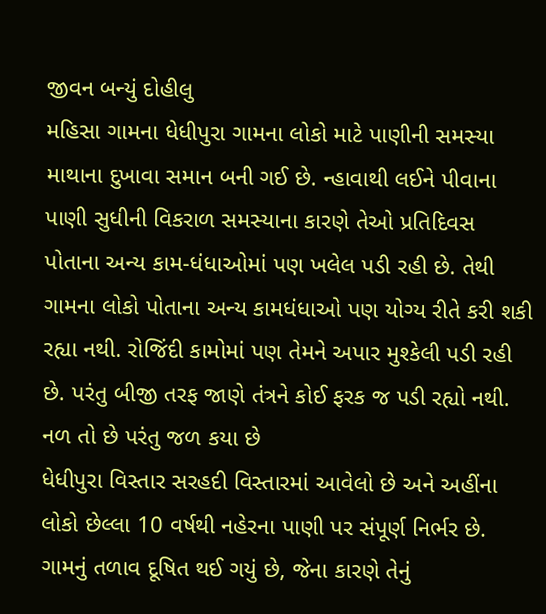જીવન બન્યું દોહીલુ
મહિસા ગામના ધેધીપુરા ગામના લોકો માટે પાણીની સમસ્યા માથાના દુખાવા સમાન બની ગઈ છે. ન્હાવાથી લઈને પીવાના પાણી સુધીની વિકરાળ સમસ્યાના કારણે તેઓ પ્રતિદિવસ પોતાના અન્ય કામ-ધંધાઓમાં પણ ખલેલ પડી રહી છે. તેથી ગામના લોકો પોતાના અન્ય કામધંધાઓ પણ યોગ્ય રીતે કરી શકી રહ્યા નથી. રોજિંદી કામોમાં પણ તેમને અપાર મુશ્કેલી પડી રહી છે. પરંતુ બીજી તરફ જાણે તંત્રને કોઈ ફરક જ પડી રહ્યો નથી.
નળ તો છે પરંતુ જળ કયા છે
ધેધીપુરા વિસ્તાર સરહદી વિસ્તારમાં આવેલો છે અને અહીંના લોકો છેલ્લા 10 વર્ષથી નહેરના પાણી પર સંપૂર્ણ નિર્ભર છે. ગામનું તળાવ દૂષિત થઈ ગયું છે, જેના કારણે તેનું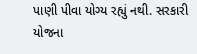પાણી પીવા યોગ્ય રહ્યું નથી. સરકારી યોજના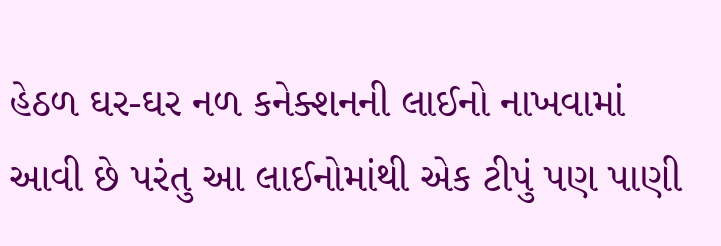હેઠળ ઘર-ઘર નળ કનેક્શનની લાઈનો નાખવામાં આવી છે પરંતુ આ લાઈનોમાંથી એક ટીપું પણ પાણી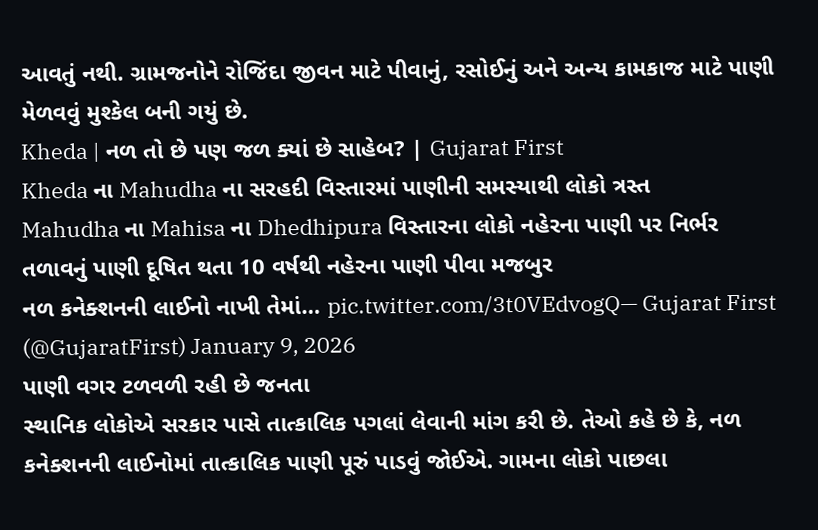આવતું નથી. ગ્રામજનોને રોજિંદા જીવન માટે પીવાનું, રસોઈનું અને અન્ય કામકાજ માટે પાણી મેળવવું મુશ્કેલ બની ગયું છે.
Kheda | નળ તો છે પણ જળ ક્યાં છે સાહેબ? | Gujarat First
Kheda ના Mahudha ના સરહદી વિસ્તારમાં પાણીની સમસ્યાથી લોકો ત્રસ્ત
Mahudha ના Mahisa ના Dhedhipura વિસ્તારના લોકો નહેરના પાણી પર નિર્ભર
તળાવનું પાણી દૂષિત થતા 10 વર્ષથી નહેરના પાણી પીવા મજબુર
નળ કનેક્શનની લાઈનો નાખી તેમાં… pic.twitter.com/3t0VEdvogQ— Gujarat First (@GujaratFirst) January 9, 2026
પાણી વગર ટળવળી રહી છે જનતા
સ્થાનિક લોકોએ સરકાર પાસે તાત્કાલિક પગલાં લેવાની માંગ કરી છે. તેઓ કહે છે કે, નળ કનેક્શનની લાઈનોમાં તાત્કાલિક પાણી પૂરું પાડવું જોઈએ. ગામના લોકો પાછલા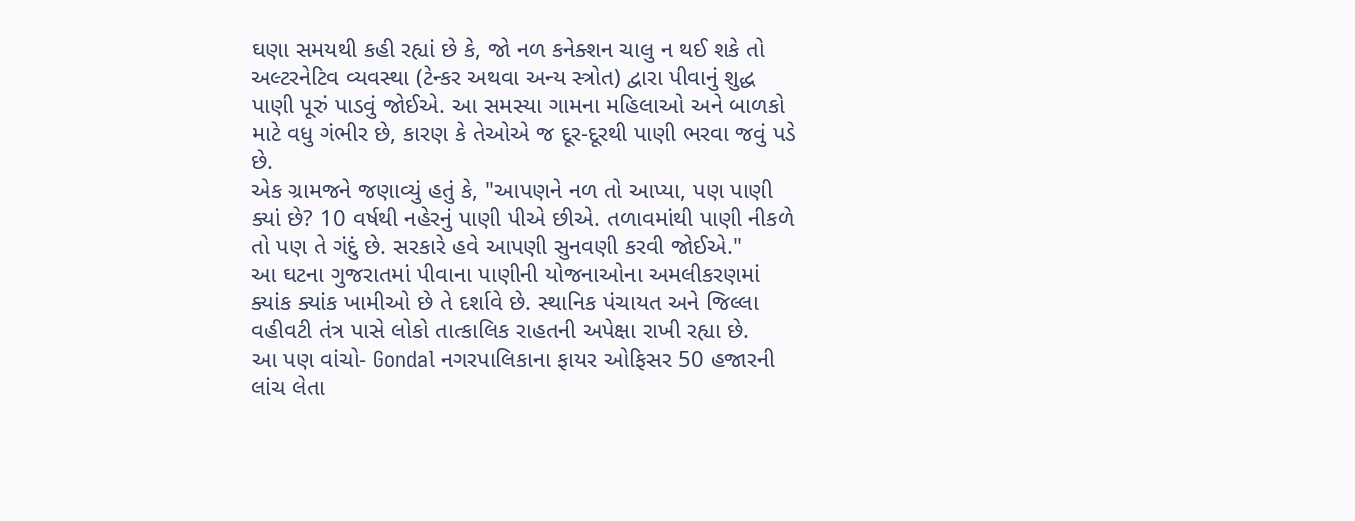ઘણા સમયથી કહી રહ્યાં છે કે, જો નળ કનેક્શન ચાલુ ન થઈ શકે તો અલ્ટરનેટિવ વ્યવસ્થા (ટેન્કર અથવા અન્ય સ્ત્રોત) દ્વારા પીવાનું શુદ્ધ પાણી પૂરું પાડવું જોઈએ. આ સમસ્યા ગામના મહિલાઓ અને બાળકો માટે વધુ ગંભીર છે, કારણ કે તેઓએ જ દૂર-દૂરથી પાણી ભરવા જવું પડે છે.
એક ગ્રામજને જણાવ્યું હતું કે, "આપણને નળ તો આપ્યા, પણ પાણી ક્યાં છે? 10 વર્ષથી નહેરનું પાણી પીએ છીએ. તળાવમાંથી પાણી નીકળે તો પણ તે ગંદું છે. સરકારે હવે આપણી સુનવણી કરવી જોઈએ."
આ ઘટના ગુજરાતમાં પીવાના પાણીની યોજનાઓના અમલીકરણમાં ક્યાંક ક્યાંક ખામીઓ છે તે દર્શાવે છે. સ્થાનિક પંચાયત અને જિલ્લા વહીવટી તંત્ર પાસે લોકો તાત્કાલિક રાહતની અપેક્ષા રાખી રહ્યા છે.
આ પણ વાંચો- Gondal નગરપાલિકાના ફાયર ઓફિસર 50 હજારની લાંચ લેતા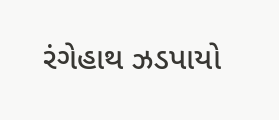રંગેહાથ ઝડપાયો